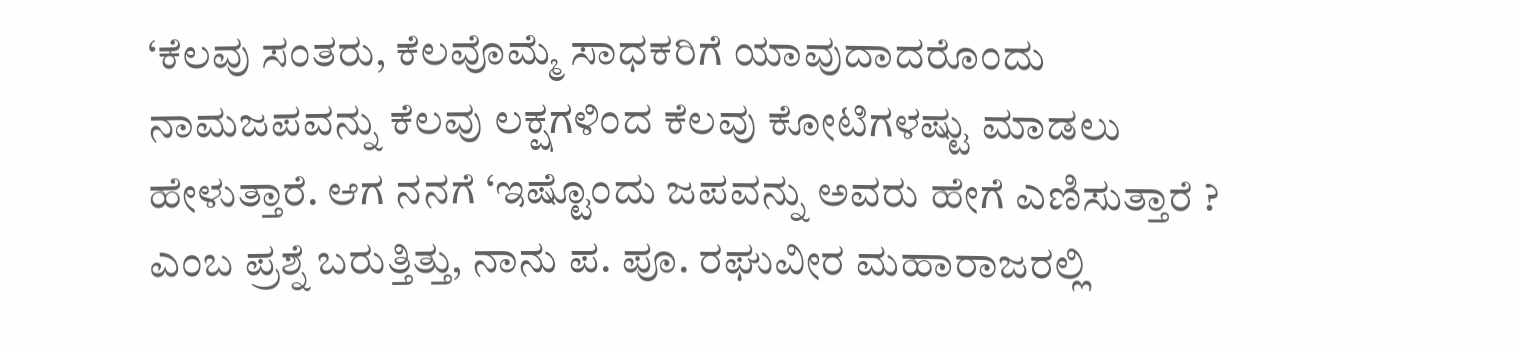‘ಕೆಲವು ಸಂತರು, ಕೆಲವೊಮ್ಮೆ ಸಾಧಕರಿಗೆ ಯಾವುದಾದರೊಂದು ನಾಮಜಪವನ್ನು ಕೆಲವು ಲಕ್ಷಗಳಿಂದ ಕೆಲವು ಕೋಟಿಗಳಷ್ಟು ಮಾಡಲು ಹೇಳುತ್ತಾರೆ. ಆಗ ನನಗೆ ‘ಇಷ್ಟೊಂದು ಜಪವನ್ನು ಅವರು ಹೇಗೆ ಎಣಿಸುತ್ತಾರೆ ? ಎಂಬ ಪ್ರಶ್ನೆ ಬರುತ್ತಿತ್ತು, ನಾನು ಪ. ಪೂ. ರಘುವೀರ ಮಹಾರಾಜರಲ್ಲಿ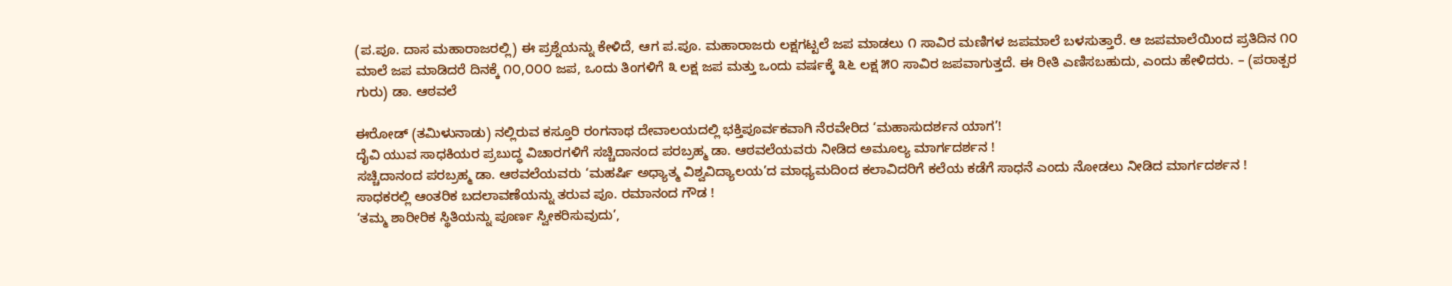(ಪ.ಪೂ. ದಾಸ ಮಹಾರಾಜರಲ್ಲಿ) ಈ ಪ್ರಶ್ನೆಯನ್ನು ಕೇಳಿದೆ, ಆಗ ಪ.ಪೂ. ಮಹಾರಾಜರು ಲಕ್ಷಗಟ್ಟಲೆ ಜಪ ಮಾಡಲು ೧ ಸಾವಿರ ಮಣಿಗಳ ಜಪಮಾಲೆ ಬಳಸುತ್ತಾರೆ. ಆ ಜಪಮಾಲೆಯಿಂದ ಪ್ರತಿದಿನ ೧೦ ಮಾಲೆ ಜಪ ಮಾಡಿದರೆ ದಿನಕ್ಕೆ ೧೦,೦೦೦ ಜಪ, ಒಂದು ತಿಂಗಳಿಗೆ ೩ ಲಕ್ಷ ಜಪ ಮತ್ತು ಒಂದು ವರ್ಷಕ್ಕೆ ೩೬ ಲಕ್ಷ ೫೦ ಸಾವಿರ ಜಪವಾಗುತ್ತದೆ. ಈ ರೀತಿ ಎಣಿಸಬಹುದು, ಎಂದು ಹೇಳಿದರು. – (ಪರಾತ್ಪರ ಗುರು) ಡಾ. ಆಠವಲೆ

ಈರೋಡ್ (ತಮಿಳುನಾಡು) ನಲ್ಲಿರುವ ಕಸ್ತೂರಿ ರಂಗನಾಥ ದೇವಾಲಯದಲ್ಲಿ ಭಕ್ತಿಪೂರ್ವಕವಾಗಿ ನೆರವೇರಿದ ‘ಮಹಾಸುದರ್ಶನ ಯಾಗ’!
ದೈವಿ ಯುವ ಸಾಧಕಿಯರ ಪ್ರಬುದ್ಧ ವಿಚಾರಗಳಿಗೆ ಸಚ್ಚಿದಾನಂದ ಪರಬ್ರಹ್ಮ ಡಾ. ಆಠವಲೆಯವರು ನೀಡಿದ ಅಮೂಲ್ಯ ಮಾರ್ಗದರ್ಶನ !
ಸಚ್ಚಿದಾನಂದ ಪರಬ್ರಹ್ಮ ಡಾ. ಆಠವಲೆಯವರು ‘ಮಹರ್ಷಿ ಅಧ್ಯಾತ್ಮ ವಿಶ್ವವಿದ್ಯಾಲಯ’ದ ಮಾಧ್ಯಮದಿಂದ ಕಲಾವಿದರಿಗೆ ಕಲೆಯ ಕಡೆಗೆ ಸಾಧನೆ ಎಂದು ನೋಡಲು ನೀಡಿದ ಮಾರ್ಗದರ್ಶನ !
ಸಾಧಕರಲ್ಲಿ ಆಂತರಿಕ ಬದಲಾವಣೆಯನ್ನು ತರುವ ಪೂ. ರಮಾನಂದ ಗೌಡ !
‘ತಮ್ಮ ಶಾರೀರಿಕ ಸ್ಥಿತಿಯನ್ನು ಪೂರ್ಣ ಸ್ವೀಕರಿಸುವುದು’,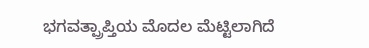ಭಗವತ್ಪ್ರಾಪ್ತಿಯ ಮೊದಲ ಮೆಟ್ಟಿಲಾಗಿದೆ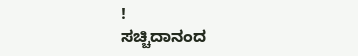!
ಸಚ್ಚಿದಾನಂದ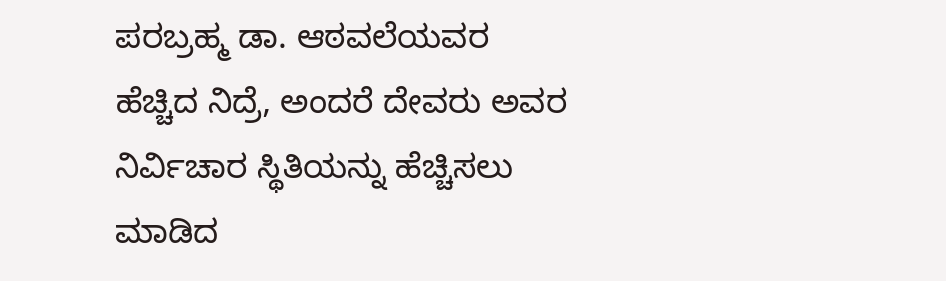ಪರಬ್ರಹ್ಮ ಡಾ. ಆಠವಲೆಯವರ ಹೆಚ್ಚಿದ ನಿದ್ರೆ, ಅಂದರೆ ದೇವರು ಅವರ ನಿರ್ವಿಚಾರ ಸ್ಥಿತಿಯನ್ನು ಹೆಚ್ಚಿಸಲು ಮಾಡಿದ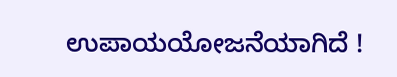ಉಪಾಯಯೋಜನೆಯಾಗಿದೆ !